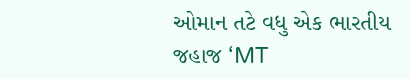ઓમાન તટે વધુ એક ભારતીય જહાજ ‘MT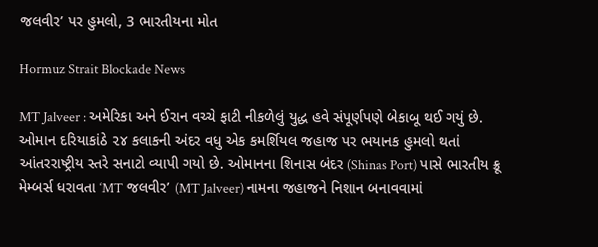જલવીર’ પર હુમલો, 3 ભારતીયના મોત

Hormuz Strait Blockade News

MT Jalveer : અમેરિકા અને ઈરાન વચ્ચે ફાટી નીકળેલું યુદ્ધ હવે સંપૂર્ણપણે બેકાબૂ થઈ ગયું છે. ઓમાન દરિયાકાંઠે ૨૪ કલાકની અંદર વધુ એક કમર્શિયલ જહાજ પર ભયાનક હુમલો થતાં આંતરરાષ્ટ્રીય સ્તરે સનાટો વ્યાપી ગયો છે. ઓમાનના શિનાસ બંદર (Shinas Port) પાસે ભારતીય ક્રૂ મેમ્બર્સ ધરાવતા ‘MT જલવીર’ (MT Jalveer) નામના જહાજને નિશાન બનાવવામાં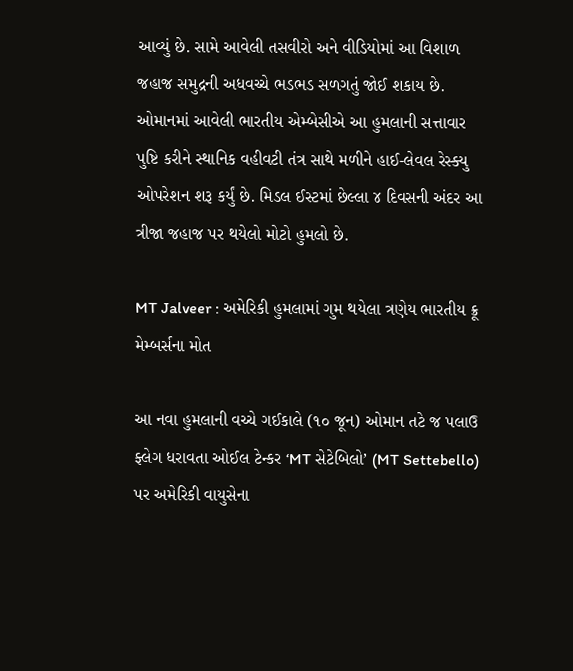આવ્યું છે. સામે આવેલી તસવીરો અને વીડિયોમાં આ વિશાળ જહાજ સમુદ્રની અધવચ્ચે ભડભડ સળગતું જોઈ શકાય છે. ઓમાનમાં આવેલી ભારતીય એમ્બેસીએ આ હુમલાની સત્તાવાર પુષ્ટિ કરીને સ્થાનિક વહીવટી તંત્ર સાથે મળીને હાઈ-લેવલ રેસ્ક્યુ ઓપરેશન શરૂ કર્યું છે. મિડલ ઈસ્ટમાં છેલ્લા ૪ દિવસની અંદર આ ત્રીજા જહાજ પર થયેલો મોટો હુમલો છે.

MT Jalveer : અમેરિકી હુમલામાં ગુમ થયેલા ત્રણેય ભારતીય ક્રૂ મેમ્બર્સના મોત

આ નવા હુમલાની વચ્ચે ગઈકાલે (૧૦ જૂન) ઓમાન તટે જ પલાઉ ફ્લેગ ધરાવતા ઓઈલ ટેન્કર ‘MT સેટેબિલો’ (MT Settebello) પર અમેરિકી વાયુસેના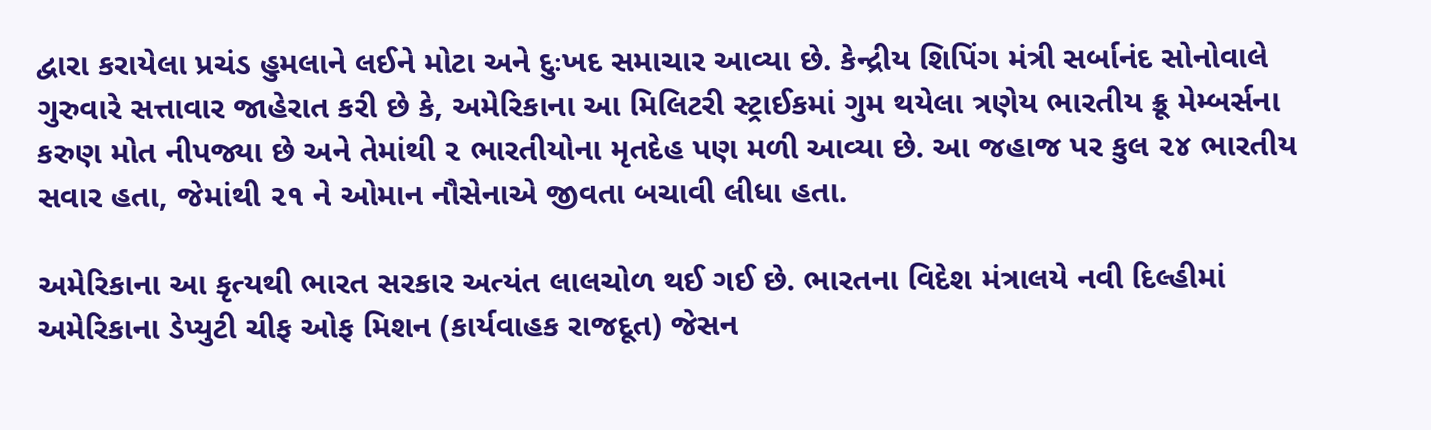દ્વારા કરાયેલા પ્રચંડ હુમલાને લઈને મોટા અને દુઃખદ સમાચાર આવ્યા છે. કેન્દ્રીય શિપિંગ મંત્રી સર્બાનંદ સોનોવાલે ગુરુવારે સત્તાવાર જાહેરાત કરી છે કે, અમેરિકાના આ મિલિટરી સ્ટ્રાઈકમાં ગુમ થયેલા ત્રણેય ભારતીય ક્રૂ મેમ્બર્સના કરુણ મોત નીપજ્યા છે અને તેમાંથી ૨ ભારતીયોના મૃતદેહ પણ મળી આવ્યા છે. આ જહાજ પર કુલ ૨૪ ભારતીય સવાર હતા, જેમાંથી ૨૧ ને ઓમાન નૌસેનાએ જીવતા બચાવી લીધા હતા.

અમેરિકાના આ કૃત્યથી ભારત સરકાર અત્યંત લાલચોળ થઈ ગઈ છે. ભારતના વિદેશ મંત્રાલયે નવી દિલ્હીમાં અમેરિકાના ડેપ્યુટી ચીફ ઓફ મિશન (કાર્યવાહક રાજદૂત) જેસન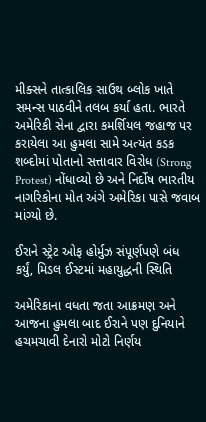મીક્સને તાત્કાલિક સાઉથ બ્લોક ખાતે સમન્સ પાઠવીને તલબ કર્યા હતા. ભારતે અમેરિકી સેના દ્વારા કમર્શિયલ જહાજ પર કરાયેલા આ હુમલા સામે અત્યંત કડક શબ્દોમાં પોતાનો સત્તાવાર વિરોધ (Strong Protest) નોંધાવ્યો છે અને નિર્દોષ ભારતીય નાગરિકોના મોત અંગે અમેરિકા પાસે જવાબ માંગ્યો છે.

ઈરાને સ્ટ્રેટ ઓફ હોર્મુઝ સંપૂર્ણપણે બંધ કર્યું, મિડલ ઈસ્ટમાં મહાયુદ્ધની સ્થિતિ

અમેરિકાના વધતા જતા આક્રમણ અને આજના હુમલા બાદ ઈરાને પણ દુનિયાને હચમચાવી દેનારો મોટો નિર્ણય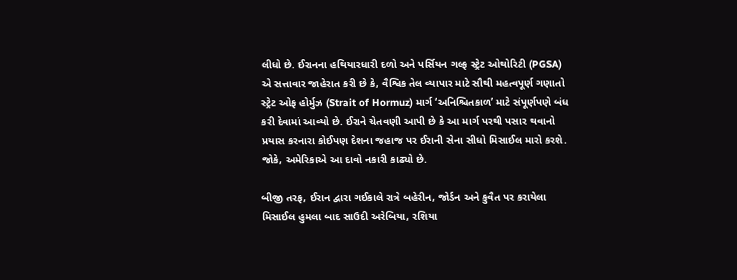લીધો છે. ઈરાનના હથિયારધારી દળો અને પર્સિયન ગલ્ફ સ્ટ્રેટ ઓથોરિટી (PGSA) એ સત્તાવાર જાહેરાત કરી છે કે, વૈશ્વિક તેલ વ્યાપાર માટે સૌથી મહત્વપૂર્ણ ગણાતો સ્ટ્રેટ ઓફ હોર્મુઝ (Strait of Hormuz) માર્ગ ‘અનિશ્ચિતકાળ’ માટે સંપૂર્ણપણે બંધ કરી દેવામાં આવ્યો છે. ઈરાને ચેતવણી આપી છે કે આ માર્ગ પરથી પસાર થવાનો પ્રયાસ કરનારા કોઈપણ દેશના જહાજ પર ઈરાની સેના સીધો મિસાઈલ મારો કરશે. જોકે, અમેરિકાએ આ દાવો નકારી કાઢ્યો છે.

બીજી તરફ, ઈરાન દ્વારા ગઈકાલે રાત્રે બહેરીન, જોર્ડન અને કુવૈત પર કરાયેલા મિસાઈલ હુમલા બાદ સાઉદી અરેબિયા, રશિયા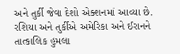અને તુર્કી જેવા દેશો એક્શનમાં આવ્યા છે. રશિયા અને તુર્કીએ અમેરિકા અને ઈરાનને તાત્કાલિક હુમલા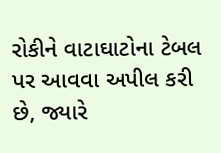રોકીને વાટાઘાટોના ટેબલ પર આવવા અપીલ કરી છે, જ્યારે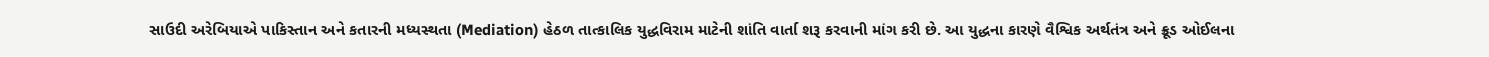સાઉદી અરેબિયાએ પાકિસ્તાન અને કતારની મધ્યસ્થતા (Mediation) હેઠળ તાત્કાલિક યુદ્ધવિરામ માટેની શાંતિ વાર્તા શરૂ કરવાની માંગ કરી છે. આ યુદ્ધના કારણે વૈશ્વિક અર્થતંત્ર અને ક્રૂડ ઓઈલના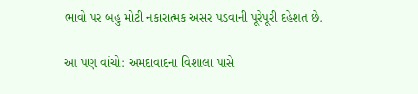ભાવો પર બહુ મોટી નકારાત્મક અસર પડવાની પૂરેપૂરી દહેશત છે.

આ પણ વાંચો: અમદાવાદના વિશાલા પાસે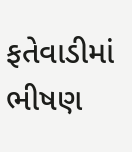ફતેવાડીમાં ભીષણ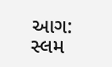આગ: સ્લમ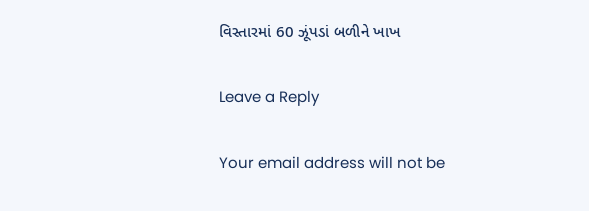વિસ્તારમાં 60 ઝૂંપડાં બળીને ખાખ

Leave a Reply

Your email address will not be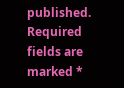published. Required fields are marked *